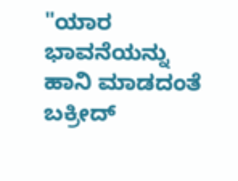"ಯಾರ ಭಾವನೆಯನ್ನು ಹಾನಿ ಮಾಡದಂತೆ ಬಕ್ರೀದ್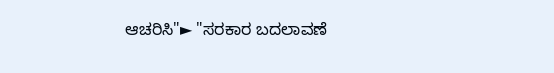ಆಚರಿಸಿ"► "ಸರಕಾರ ಬದಲಾವಣೆ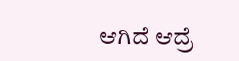ಆಗಿದೆ ಆದ್ರೆ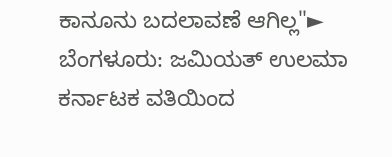ಕಾನೂನು ಬದಲಾವಣೆ ಆಗಿಲ್ಲ"► ಬೆಂಗಳೂರು: ಜಮಿಯತ್ ಉಲಮಾ ಕರ್ನಾಟಕ ವತಿಯಿಂದ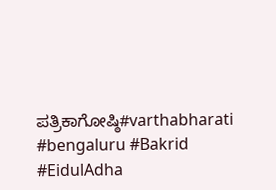ಪತ್ರಿಕಾಗೋಷ್ಠಿ#varthabharati #bengaluru #Bakrid #EidulAdha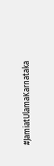#JamiatUlamaKarnataka